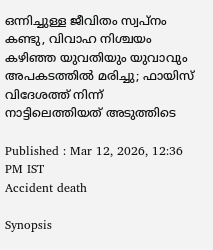ഒന്നിച്ചുള്ള ജീവിതം സ്വപ്‌നം കണ്ടു, വിവാഹ നിശ്ചയം കഴിഞ്ഞ യുവതിയും യുവാവും അപകടത്തിൽ മരിച്ചു; ഫായിസ് വിദേശത്ത് നിന്ന് നാട്ടിലെത്തിയത് അടുത്തിടെ

Published : Mar 12, 2026, 12:36 PM IST
Accident death

Synopsis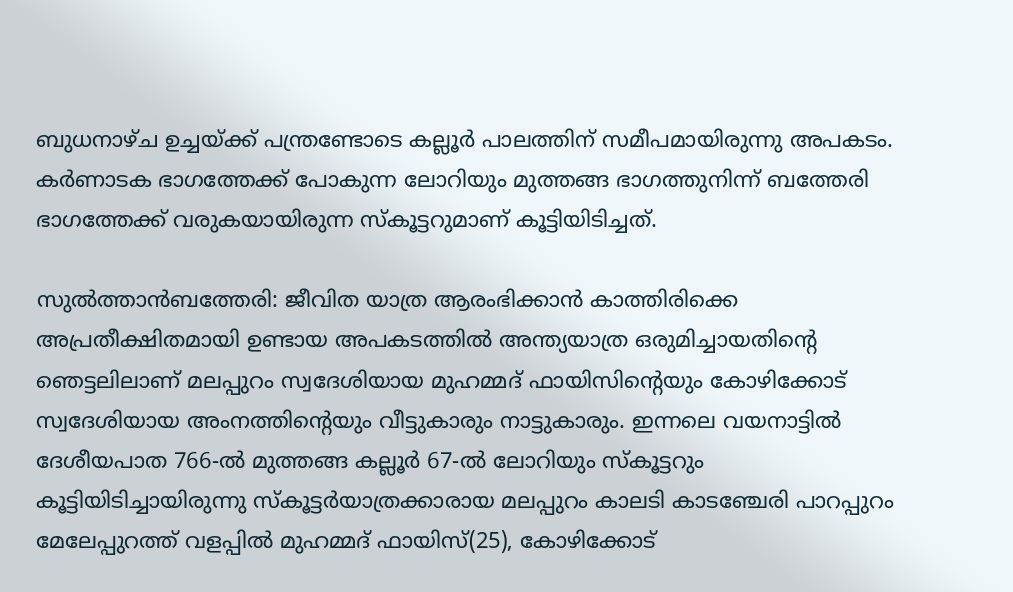ബുധനാഴ്ച ഉച്ചയ്ക്ക് പന്ത്രണ്ടോടെ കല്ലൂര്‍ പാലത്തിന് സമീപമായിരുന്നു അപകടം. കര്‍ണാടക ഭാഗത്തേക്ക് പോകുന്ന ലോറിയും മുത്തങ്ങ ഭാഗത്തുനിന്ന് ബത്തേരി ഭാഗത്തേക്ക് വരുകയായിരുന്ന സ്‌കൂട്ടറുമാണ് കൂട്ടിയിടിച്ചത്.

സുല്‍ത്താന്‍ബത്തേരി: ജീവിത യാത്ര ആരംഭിക്കാന്‍ കാത്തിരിക്കെ അപ്രതീക്ഷിതമായി ഉണ്ടായ അപകടത്തില്‍ അന്ത്യയാത്ര ഒരുമിച്ചായതിന്റെ ഞെട്ടലിലാണ് മലപ്പുറം സ്വദേശിയായ മുഹമ്മദ് ഫായിസിന്റെയും കോഴിക്കോട് സ്വദേശിയായ അംനത്തിന്റെയും വീട്ടുകാരും നാട്ടുകാരും. ഇന്നലെ വയനാട്ടില്‍ ദേശീയപാത 766-ല്‍ മുത്തങ്ങ കല്ലൂര്‍ 67-ല്‍ ലോറിയും സ്‌കൂട്ടറും കൂട്ടിയിടിച്ചായിരുന്നു സ്‌കൂട്ടര്‍യാത്രക്കാരായ മലപ്പുറം കാലടി കാടഞ്ചേരി പാറപ്പുറം മേലേപ്പുറത്ത് വളപ്പില്‍ മുഹമ്മദ് ഫായിസ്(25), കോഴിക്കോട്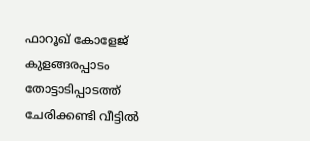ഫാറൂഖ് കോളേജ് കുളങ്ങരപ്പാടം തോട്ടാടിപ്പാടത്ത് ചേരിക്കണ്ടി വീട്ടില്‍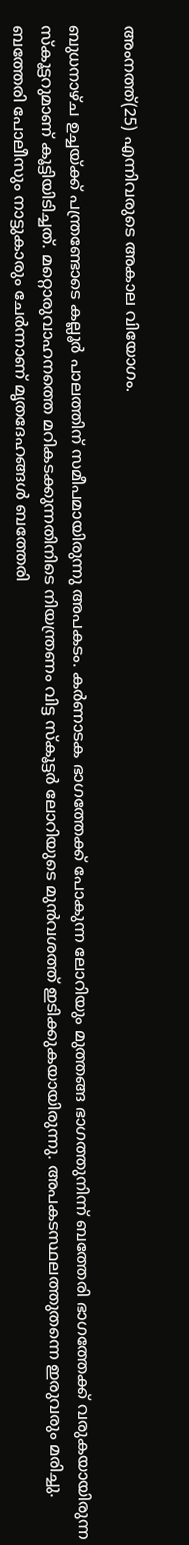അംനത്ത്(25) എന്നിവരുടെ അകാല വിയോഗം.

ബുധനാഴ്ച ഉച്ചയ്ക്ക് പന്ത്രണ്ടോടെ കല്ലൂര്‍ പാലത്തിന് സമീപമായിരുന്നു അപകടം. കര്‍ണാടക ഭാഗത്തേക്ക് പോകുന്ന ലോറിയും മുത്തങ്ങ ഭാഗത്തുനിന്ന് ബത്തേരി ഭാഗത്തേക്ക് വരുകയായിരുന്ന സ്‌കൂട്ടറുമാണ് കൂട്ടിയിടിച്ചത്. മറ്റൊരുവാഹനത്തെ മറികടക്കുന്നതിനിടെ നിയന്ത്രണം വിട്ട സ്‌കൂട്ടര്‍ ലോറിയുടെ മുന്‍വശത്ത് ഇടിക്കുകയായിരുന്നു. അപകടസ്ഥലത്തുതന്നെ ഇരുവരും മരിച്ചു. ബത്തേരി പോലീസും നാട്ടുകാരും ചേര്‍ന്നാണ് മൃതദേഹങ്ങള്‍ ബത്തേരി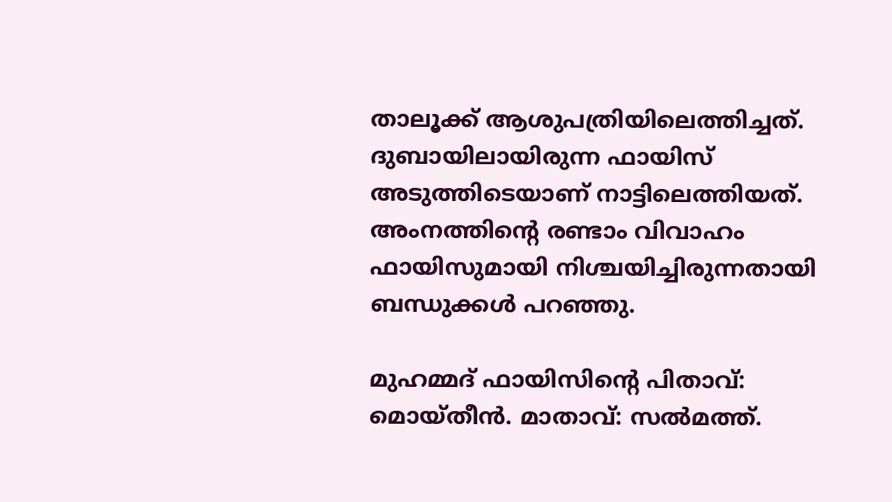താലൂക്ക് ആശുപത്രിയിലെത്തിച്ചത്. ദുബായിലായിരുന്ന ഫായിസ് അടുത്തിടെയാണ് നാട്ടിലെത്തിയത്. അംനത്തിന്റെ രണ്ടാം വിവാഹം ഫായിസുമായി നിശ്ചയിച്ചിരുന്നതായി ബന്ധുക്കള്‍ പറഞ്ഞു.

മുഹമ്മദ് ഫായിസിന്റെ പിതാവ്: മൊയ്തീന്‍. മാതാവ്: സല്‍മത്ത്.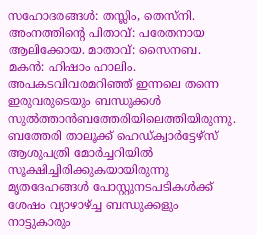സഹോദരങ്ങള്‍: തസ്ലിം, തെസ്നി. അംനത്തിന്റെ പിതാവ്: പരേതനായ ആലിക്കോയ. മാതാവ്: സൈനബ. മകന്‍: ഹിഷാം ഹാലിം. അപകടവിവരമറിഞ്ഞ് ഇന്നലെ തന്നെ ഇരുവരുടെയും ബന്ധുക്കള്‍ സുല്‍ത്താന്‍ബത്തേരിയിലെത്തിയിരുന്നു. ബത്തേരി താലൂക്ക് ഹെഡ്ക്വാര്‍ട്ടേഴ്‌സ് ആശുപത്രി മോര്‍ച്ചറിയില്‍ സൂക്ഷിച്ചിരിക്കുകയായിരുന്നു മൃതദേഹങ്ങള്‍ പോസ്റ്റുനടപടികള്‍ക്ക് ശേഷം വ്യാഴാഴ്ച്ച ബന്ധുക്കളും നാട്ടുകാരും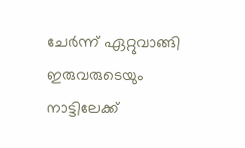ചേര്‍ന്ന് ഏറ്റുവാങ്ങി ഇരുവരുടെയും നാട്ടിലേക്ക്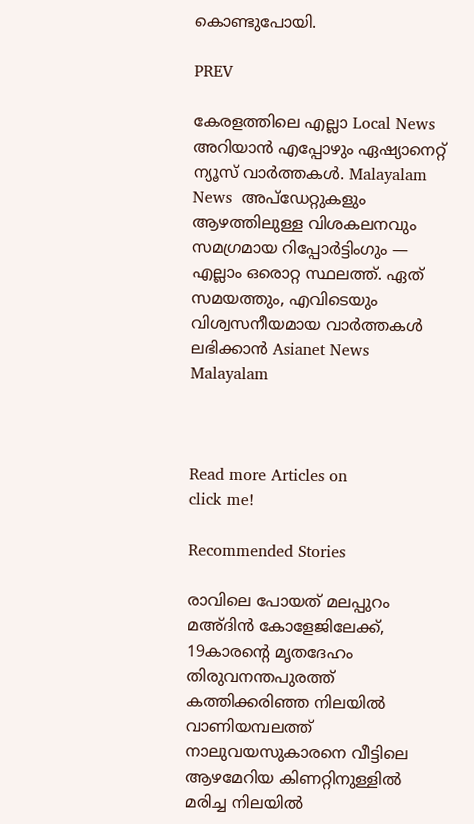കൊണ്ടുപോയി.

PREV

കേരളത്തിലെ എല്ലാ Local News അറിയാൻ എപ്പോഴും ഏഷ്യാനെറ്റ് ന്യൂസ് വാർത്തകൾ. Malayalam News  അപ്‌ഡേറ്റുകളും ആഴത്തിലുള്ള വിശകലനവും സമഗ്രമായ റിപ്പോർട്ടിംഗും — എല്ലാം ഒരൊറ്റ സ്ഥലത്ത്. ഏത് സമയത്തും, എവിടെയും വിശ്വസനീയമായ വാർത്തകൾ ലഭിക്കാൻ Asianet News Malayalam



Read more Articles on
click me!

Recommended Stories

രാവിലെ പോയത് മലപ്പുറം മഅ്ദിന്‍ കോളേജിലേക്ക്, 19കാരന്റെ മൃതദേഹം തിരുവനന്തപുരത്ത് കത്തിക്കരിഞ്ഞ നിലയില്‍
വാണിയമ്പലത്ത് നാലുവയസുകാരനെ വീട്ടിലെ ആഴമേറിയ കിണറ്റിനുള്ളിൽ മരിച്ച നിലയിൽ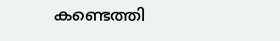കണ്ടെത്തി